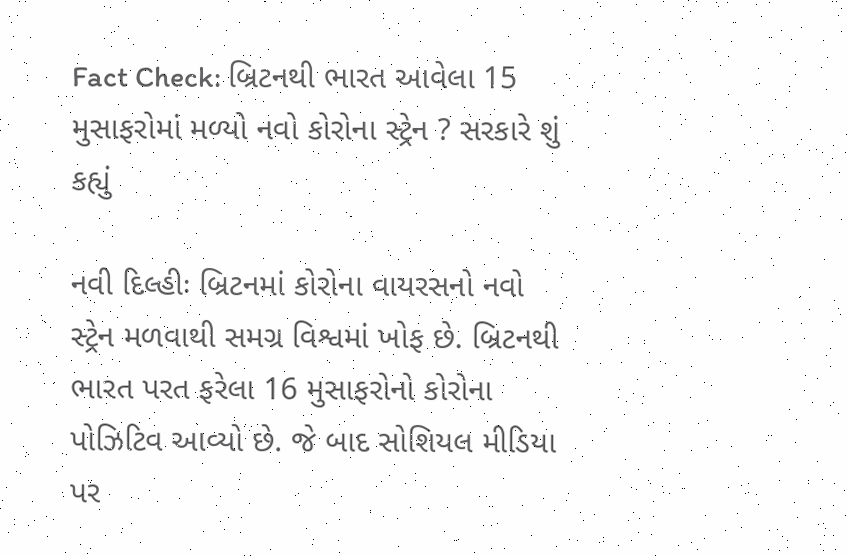Fact Check: બ્રિટનથી ભારત આવેલા 15 મુસાફરોમાં મળ્યો નવો કોરોના સ્ટ્રેન ? સરકારે શું કહ્યું

નવી દિલ્હીઃ બ્રિટનમાં કોરોના વાયરસનો નવો સ્ટ્રેન મળવાથી સમગ્ર વિશ્વમાં ખોફ છે. બ્રિટનથી ભારત પરત ફરેલા 16 મુસાફરોનો કોરોના પોઝિટિવ આવ્યો છે. જે બાદ સોશિયલ મીડિયા પર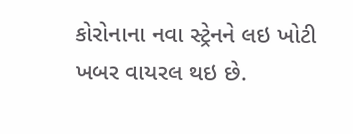કોરોનાના નવા સ્ટ્રેનને લઇ ખોટી ખબર વાયરલ થઇ છે.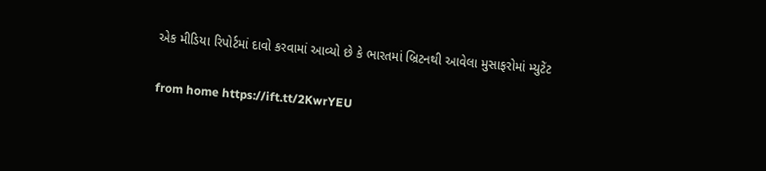એક મીડિયા રિપોર્ટમાં દાવો કરવામાં આવ્યો છે કે ભારતમાં બ્રિટનથી આવેલા મુસાફરોમાં મ્યુટેંટ

from home https://ift.tt/2KwrYEU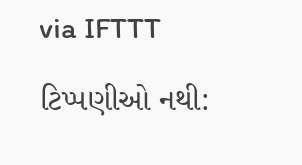via IFTTT

ટિપ્પણીઓ નથી: